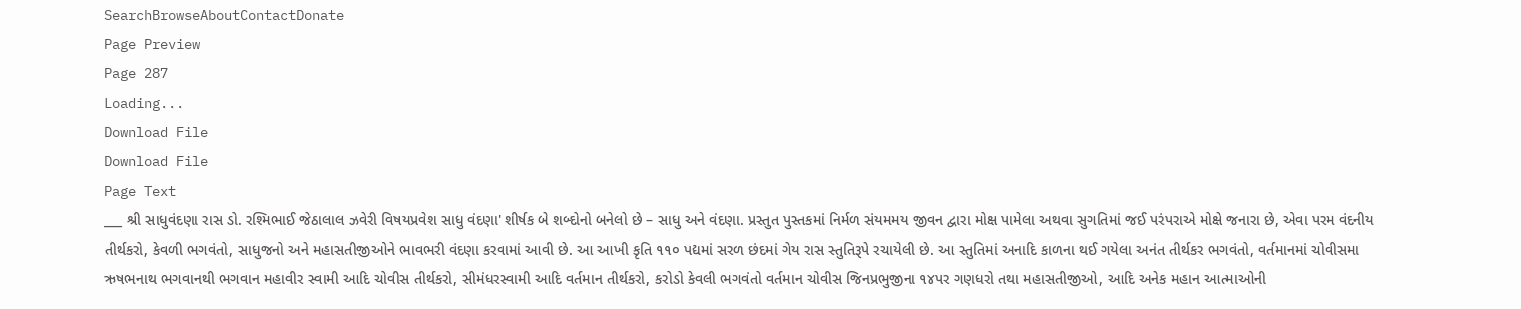SearchBrowseAboutContactDonate
Page Preview
Page 287
Loading...
Download File
Download File
Page Text
___ શ્રી સાધુવંદણા રાસ ડો. રશ્મિભાઈ જેઠાલાલ ઝવેરી વિષયપ્રવેશ સાધુ વંદણા' શીર્ષક બે શબ્દોનો બનેલો છે – સાધુ અને વંદણા. પ્રસ્તુત પુસ્તકમાં નિર્મળ સંયમમય જીવન દ્વારા મોક્ષ પામેલા અથવા સુગતિમાં જઈ પરંપરાએ મોક્ષે જનારા છે, એવા પરમ વંદનીય તીર્થકરો, કેવળી ભગવંતો, સાધુજનો અને મહાસતીજીઓને ભાવભરી વંદણા કરવામાં આવી છે. આ આખી કૃતિ ૧૧૦ પદ્યમાં સરળ છંદમાં ગેય રાસ સ્તુતિરૂપે રચાયેલી છે. આ સ્તુતિમાં અનાદિ કાળના થઈ ગયેલા અનંત તીર્થકર ભગવંતો, વર્તમાનમાં ચોવીસમા ઋષભનાથ ભગવાનથી ભગવાન મહાવીર સ્વામી આદિ ચોવીસ તીર્થકરો, સીમંધરસ્વામી આદિ વર્તમાન તીર્થકરો, કરોડો કેવલી ભગવંતો વર્તમાન ચોવીસ જિનપ્રભુજીના ૧૪પર ગણધરો તથા મહાસતીજીઓ, આદિ અનેક મહાન આત્માઓની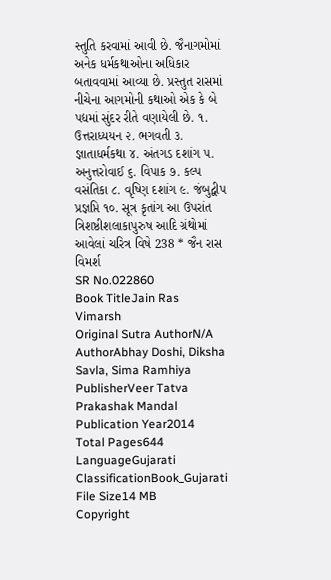સ્તુતિ કરવામાં આવી છે. જૈનાગમોમાં અનેક ધર્મકથાઓના અધિકાર બતાવવામાં આવ્યા છે. પ્રસ્તુત રાસમાં નીચેના આગમોની કથાઓ એક કે બે પદ્યમાં સુંદર રીતે વણાયેલી છે. ૧. ઉત્તરાધ્યયન ૨. ભગવતી ૩. જ્ઞાતાધર્મકથા ૪. અંતગડ દશાંગ ૫. અનુત્તરોવાઈ ૬. વિપાક ૭. કલ્પ વસંતિકા ૮. વૃષ્ણિ દશાંગ ૯. જંબુદ્વીપ પ્રજ્ઞપ્તિ ૧૦. સૂત્ર કૃતાંગ આ ઉપરાંત ત્રિશષ્ઠીશલાકાપુરુષ આદિ ગ્રંથોમાં આવેલાં ચરિત્ર વિષે 238 * જૈન રાસ વિમર્શ
SR No.022860
Book TitleJain Ras Vimarsh
Original Sutra AuthorN/A
AuthorAbhay Doshi, Diksha Savla, Sima Ramhiya
PublisherVeer Tatva Prakashak Mandal
Publication Year2014
Total Pages644
LanguageGujarati
ClassificationBook_Gujarati
File Size14 MB
Copyright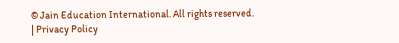© Jain Education International. All rights reserved. | Privacy Policy